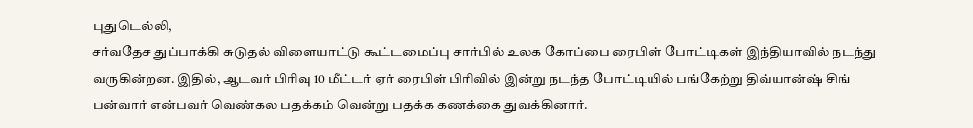புதுடெல்லி,
சர்வதேச துப்பாக்கி சுடுதல் விளையாட்டு கூட்டமைப்பு சார்பில் உலக கோப்பை ரைபிள் போட்டிகள் இந்தியாவில் நடந்து வருகின்றன. இதில், ஆடவர் பிரிவு 10 மீட்டர் ஏர் ரைபிள் பிரிவில் இன்று நடந்த போட்டியில் பங்கேற்று திவ்யான்ஷ் சிங் பன்வார் என்பவர் வெண்கல பதக்கம் வென்று பதக்க கணக்கை துவக்கினார்.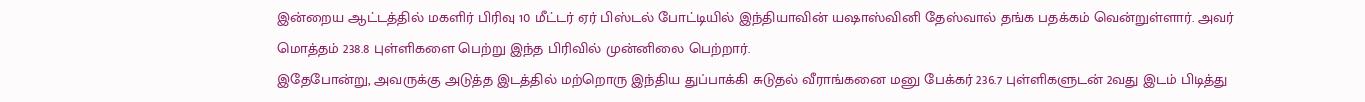இன்றைய ஆட்டத்தில் மகளிர் பிரிவு 10 மீட்டர் ஏர் பிஸ்டல் போட்டியில் இந்தியாவின் யஷாஸ்வினி தேஸ்வால் தங்க பதக்கம் வென்றுள்ளார். அவர் மொத்தம் 238.8 புள்ளிகளை பெற்று இந்த பிரிவில் முன்னிலை பெற்றார்.
இதேபோன்று, அவருக்கு அடுத்த இடத்தில் மற்றொரு இந்திய துப்பாக்கி சுடுதல் வீராங்கனை மனு பேக்கர் 236.7 புள்ளிகளுடன் 2வது இடம் பிடித்து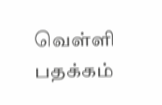வெள்ளி பதக்கம்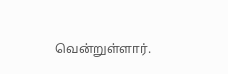வென்றுள்ளார்.